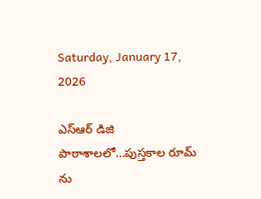Saturday, January 17, 2026

ఎస్ఆర్ డిజి పాఠాశాలలో…పుస్తకాల రూమ్ ను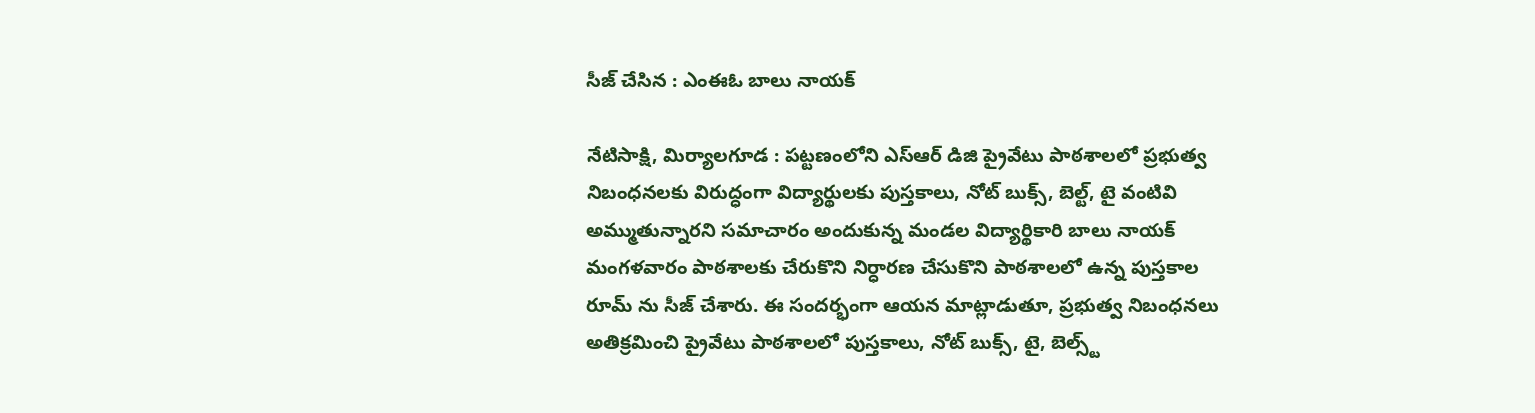సీజ్ చేసిన : ఎంఈఓ బాలు నాయక్

నేటిసాక్షి, మిర్యాలగూడ : పట్టణంలోని ఎస్ఆర్ డిజి ప్రైవేటు పాఠశాలలో ప్రభుత్వ నిబంధనలకు విరుద్ధంగా విద్యార్థులకు పుస్తకాలు, నోట్ బుక్స్, బెల్ట్, టై వంటివి అమ్ముతున్నారని సమాచారం అందుకున్న మండల విద్యార్థికారి బాలు నాయక్ మంగళవారం పాఠశాలకు చేరుకొని నిర్ధారణ చేసుకొని పాఠశాలలో ఉన్న పుస్తకాల రూమ్ ను సీజ్ చేశారు. ఈ సందర్భంగా ఆయన మాట్లాడుతూ, ప్రభుత్వ నిబంధనలు అతిక్రమించి ప్రైవేటు పాఠశాలలో పుస్తకాలు, నోట్ బుక్స్, టై, బెల్స్ట్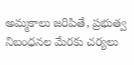అమ్మకాలు జరిపితే, ప్రభుత్వ నిబంధనల మేరకు చర్యలు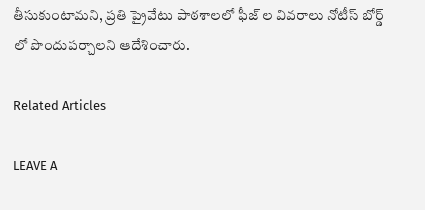తీసుకుంటామని, ప్రతి ప్రైవేటు పాఠశాలలో ఫీజ్ ల వివరాలు నోటీస్ బోర్డ్ లో పొందుపర్చాలని ఆదేశించారు.

Related Articles

LEAVE A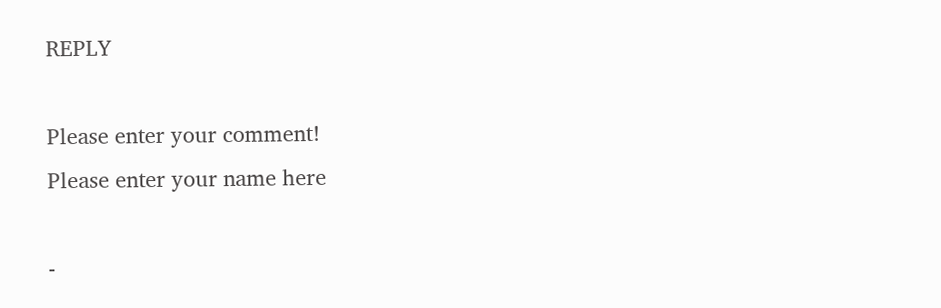REPLY

Please enter your comment!
Please enter your name here

-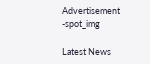Advertisement -spot_img

Latest News